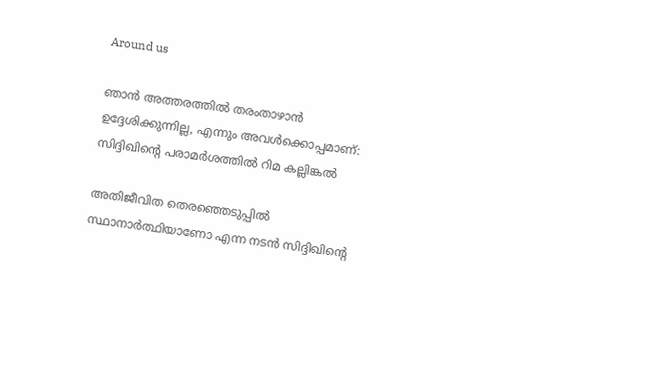Around us

ഞാന്‍ അത്തരത്തില്‍ തരംതാഴാന്‍ ഉദ്ദേശിക്കുന്നില്ല, എന്നും അവള്‍ക്കൊപ്പമാണ്: സിദ്ദിഖിന്റെ പരാമര്‍ശത്തില്‍ റിമ കല്ലിങ്കല്‍

അതിജീവിത തെരഞ്ഞെടുപ്പില്‍ സ്ഥാനാര്‍ത്ഥിയാണോ എന്ന നടന്‍ സിദ്ദിഖിന്റെ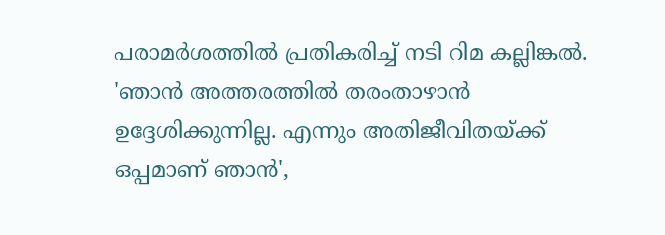പരാമര്‍ശത്തില്‍ പ്രതികരിച്ച് നടി റിമ കല്ലിങ്കല്‍. 'ഞാന്‍ അത്തരത്തില്‍ തരംതാഴാന്‍ ഉദ്ദേശിക്കുന്നില്ല. എന്നും അതിജീവിതയ്ക്ക് ഒപ്പമാണ് ഞാന്‍',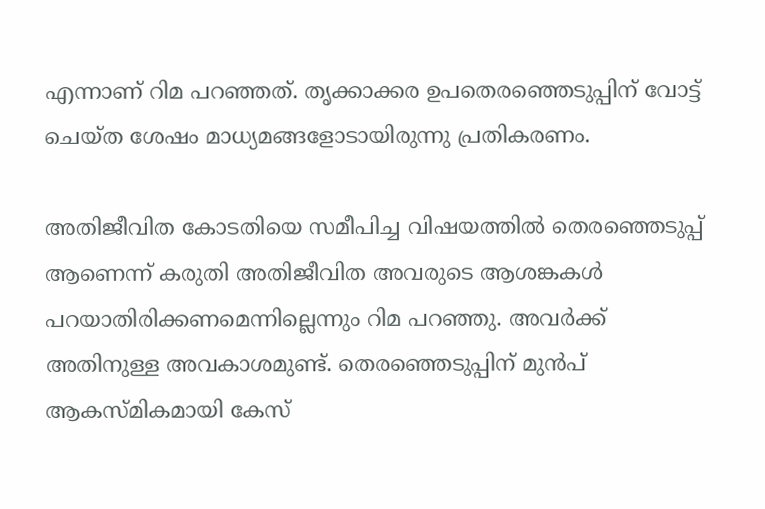എന്നാണ് റിമ പറഞ്ഞത്. തൃക്കാക്കര ഉപതെരഞ്ഞെടുപ്പിന് വോട്ട് ചെയ്ത ശേഷം മാധ്യമങ്ങളോടായിരുന്നു പ്രതികരണം.

അതിജീവിത കോടതിയെ സമീപിച്ച വിഷയത്തില്‍ തെരഞ്ഞെടുപ്പ് ആണെന്ന് കരുതി അതിജീവിത അവരുടെ ആശങ്കകള്‍ പറയാതിരിക്കണമെന്നില്ലെന്നും റിമ പറഞ്ഞു. അവര്‍ക്ക് അതിനുള്ള അവകാശമുണ്ട്. തെരഞ്ഞെടുപ്പിന് മുന്‍പ് ആകസ്മികമായി കേസ്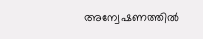അന്വേഷണത്തില്‍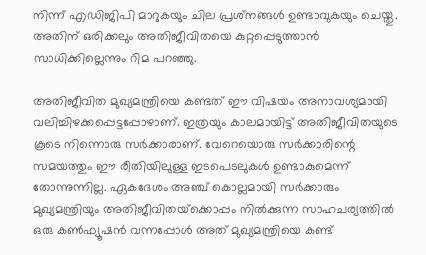നിന്ന് എഡിജിപി മാറുകയും ചില പ്രശ്‌നങ്ങള്‍ ഉണ്ടാവുകയും ചെയ്തു. അതിന് ഒരിക്കലും അതിജീവിതയെ കുറ്റപ്പെടുത്താന്‍ സാധിക്കില്ലെന്നും റിമ പറഞ്ഞു.

അതിജീവിത മുഖ്യമന്ത്രിയെ കണ്ടത് ഈ വിഷയം അനാവശ്യമായി വലിച്ചിഴക്കപ്പെട്ടപ്പോഴാണ്. ഇത്രയും കാലമായിട്ട് അതിജീവിതയുടെ കൂടെ നിന്നൊരു സര്‍ക്കാരാണ്. വേറെയൊരു സര്‍ക്കാരിന്റെ സമയത്തും ഈ രീതിയിലുള്ള ഇടപെടലുകള്‍ ഉണ്ടാകുമെന്ന് തോന്നുന്നില്ല. ഏകദേശം അഞ്ച് കൊല്ലമായി സര്‍ക്കാരും മുഖ്യമന്ത്രിയും അതിജീവിതയ്‌ക്കൊപ്പം നില്‍ക്കുന്ന സാഹചര്യത്തില്‍ ഒരു കണ്‍ഫ്യൂഷന്‍ വന്നപ്പോള്‍ അത് മുഖ്യമന്ത്രിയെ കണ്ട്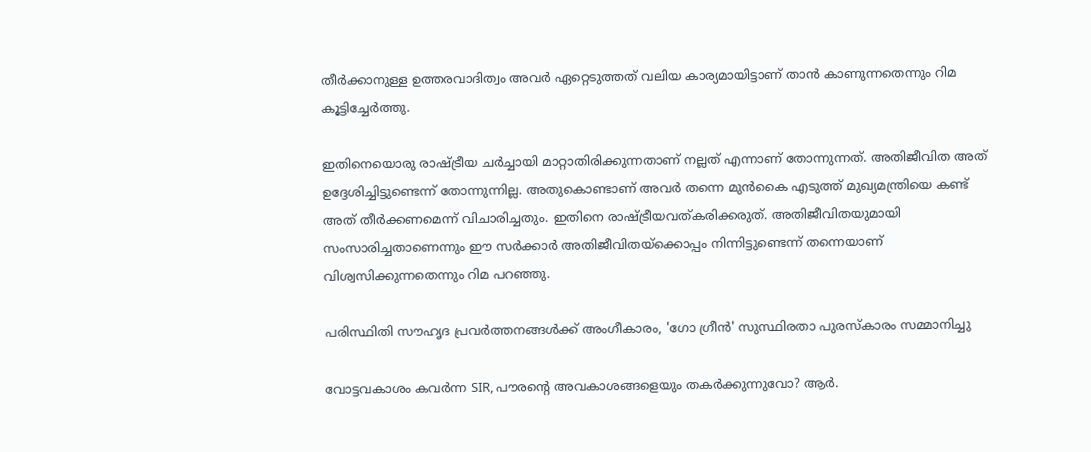തീര്‍ക്കാനുള്ള ഉത്തരവാദിത്വം അവര്‍ ഏറ്റെടുത്തത് വലിയ കാര്യമായിട്ടാണ് താന്‍ കാണുന്നതെന്നും റിമ കൂട്ടിച്ചേര്‍ത്തു.

ഇതിനെയൊരു രാഷ്ട്രീയ ചര്‍ച്ചായി മാറ്റാതിരിക്കുന്നതാണ് നല്ലത് എന്നാണ് തോന്നുന്നത്. അതിജീവിത അത് ഉദ്ദേശിച്ചിട്ടുണ്ടെന്ന് തോന്നുന്നില്ല. അതുകൊണ്ടാണ് അവര്‍ തന്നെ മുന്‍കൈ എടുത്ത് മുഖ്യമന്ത്രിയെ കണ്ട് അത് തീര്‍ക്കണമെന്ന് വിചാരിച്ചതും. ഇതിനെ രാഷ്ട്രീയവത്കരിക്കരുത്. അതിജീവിതയുമായി സംസാരിച്ചതാണെന്നും ഈ സര്‍ക്കാര്‍ അതിജീവിതയ്‌ക്കൊപ്പം നിന്നിട്ടുണ്ടെന്ന് തന്നെയാണ് വിശ്വസിക്കുന്നതെന്നും റിമ പറഞ്ഞു.

പരിസ്ഥിതി സൗഹൃദ പ്രവർത്തനങ്ങൾക്ക് അംഗീകാരം, 'ഗോ ഗ്രീൻ' സുസ്ഥിരതാ പുരസ്കാരം സമ്മാനിച്ചു

വോട്ടവകാശം കവർന്ന SIR, പൗരന്റെ അവകാശങ്ങളെയും തകർക്കുന്നുവോ? ആർ.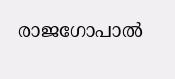രാജഗോപാൽ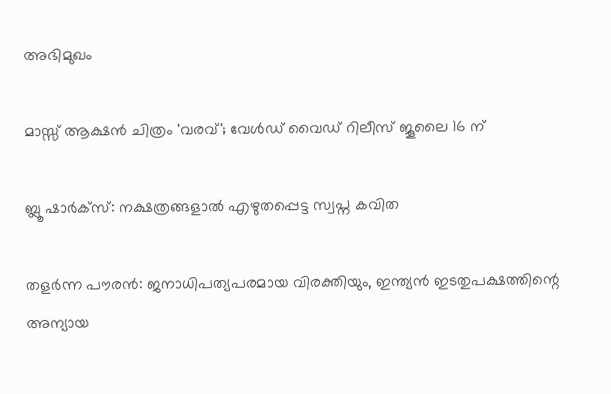അഭിമുഖം

മാസ്സ് ആക്ഷന്‍ ചിത്രം 'വരവ്'; വേള്‍ഡ് വൈഡ് റിലീസ് ജൂലൈ 16 ന്

ബ്ലൂ ഷാർക്സ്: നക്ഷത്രങ്ങളാൽ എഴുതപ്പെട്ട സ്വപ്ന കവിത

തളര്‍ന്ന പൗരന്‍: ജനാധിപത്യപരമായ വിരക്തിയും, ഇന്ത്യന്‍ ഇടതുപക്ഷത്തിന്റെ അന്യായ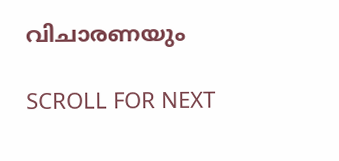വിചാരണയും

SCROLL FOR NEXT